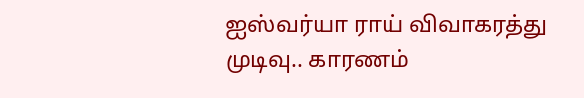ஐஸ்வர்யா ராய் விவாகரத்து முடிவு.. காரணம்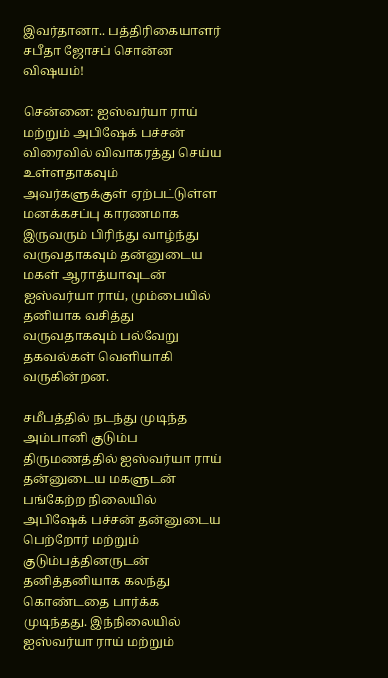இவர்தானா.. பத்திரிகையாளர் சபீதா ஜோசப் சொன்ன விஷயம்!

சென்னை: ஐஸ்வர்யா ராய் மற்றும் அபிஷேக் பச்சன் விரைவில் விவாகரத்து செய்ய உள்ளதாகவும் அவர்களுக்குள் ஏற்பட்டுள்ள மனக்கசப்பு காரணமாக இருவரும் பிரிந்து வாழ்ந்து வருவதாகவும் தன்னுடைய மகள் ஆராத்யாவுடன் ஐஸ்வர்யா ராய், மும்பையில் தனியாக வசித்து வருவதாகவும் பல்வேறு தகவல்கள் வெளியாகி வருகின்றன.

சமீபத்தில் நடந்து முடிந்த அம்பானி குடும்ப திருமணத்தில் ஐஸ்வர்யா ராய் தன்னுடைய மகளுடன் பங்கேற்ற நிலையில் அபிஷேக் பச்சன் தன்னுடைய பெற்றோர் மற்றும் குடும்பத்தினருடன் தனித்தனியாக கலந்து கொண்டதை பார்க்க முடிந்தது. இந்நிலையில் ஐஸ்வர்யா ராய் மற்றும்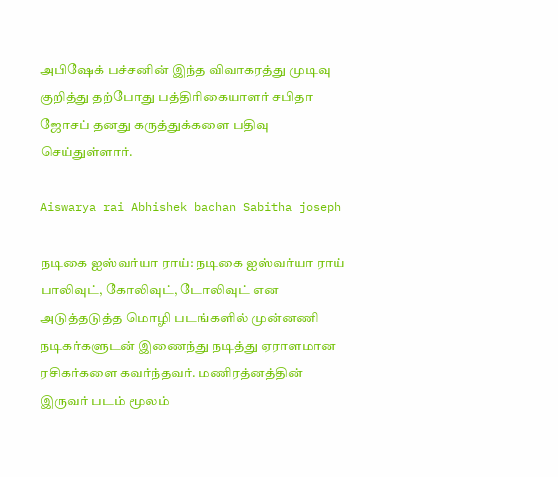அபிஷேக் பச்சனின் இந்த விவாகரத்து முடிவு குறித்து தற்போது பத்திரிகையாளர் சபிதா ஜோசப் தனது கருத்துக்களை பதிவு செய்துள்ளார்.

Aiswarya rai Abhishek bachan Sabitha joseph

நடிகை ஐஸ்வர்யா ராய்: நடிகை ஐஸ்வர்யா ராய் பாலிவுட், கோலிவுட், டோலிவுட் என அடுத்தடுத்த மொழி படங்களில் முன்னணி நடிகர்களுடன் இணைந்து நடித்து ஏராளமான ரசிகர்களை கவர்ந்தவர். மணிரத்னத்தின் இருவர் படம் மூலம்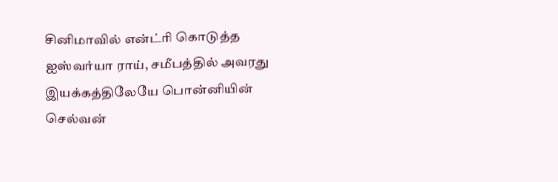சினிமாவில் என்ட்ரி கொடுத்த ஐஸ்வர்யா ராய், சமீபத்தில் அவரது இயக்கத்திலேயே பொன்னியின் செல்வன்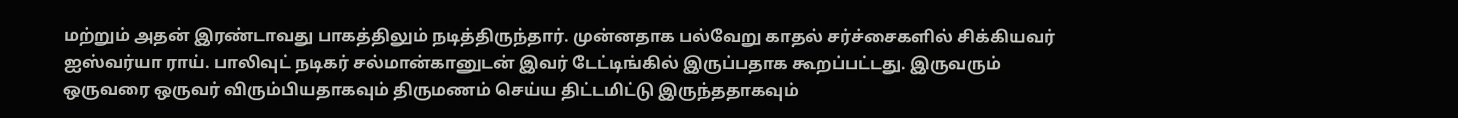மற்றும் அதன் இரண்டாவது பாகத்திலும் நடித்திருந்தார். முன்னதாக பல்வேறு காதல் சர்ச்சைகளில் சிக்கியவர் ஐஸ்வர்யா ராய். பாலிவுட் நடிகர் சல்மான்கானுடன் இவர் டேட்டிங்கில் இருப்பதாக கூறப்பட்டது. இருவரும் ஒருவரை ஒருவர் விரும்பியதாகவும் திருமணம் செய்ய திட்டமிட்டு இருந்ததாகவும்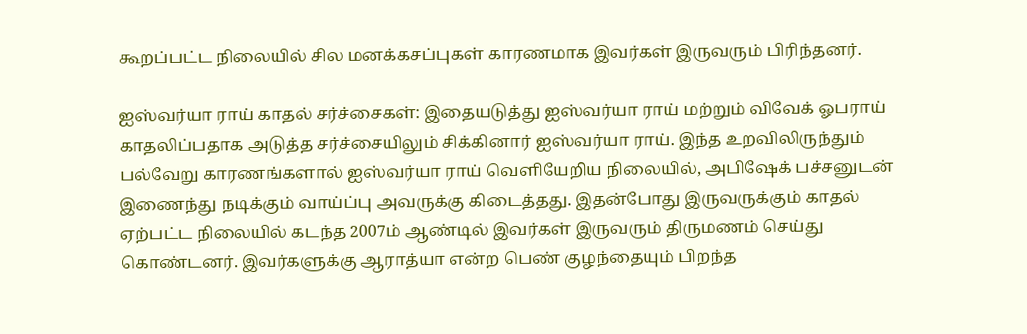கூறப்பட்ட நிலையில் சில மனக்கசப்புகள் காரணமாக இவர்கள் இருவரும் பிரிந்தனர்.

ஐஸ்வர்யா ராய் காதல் சர்ச்சைகள்: இதையடுத்து ஐஸ்வர்யா ராய் மற்றும் விவேக் ஓபராய் காதலிப்பதாக அடுத்த சர்ச்சையிலும் சிக்கினார் ஐஸ்வர்யா ராய். இந்த உறவிலிருந்தும் பல்வேறு காரணங்களால் ஐஸ்வர்யா ராய் வெளியேறிய நிலையில், அபிஷேக் பச்சனுடன் இணைந்து நடிக்கும் வாய்ப்பு அவருக்கு கிடைத்தது. இதன்போது இருவருக்கும் காதல் ஏற்பட்ட நிலையில் கடந்த 2007ம் ஆண்டில் இவர்கள் இருவரும் திருமணம் செய்து கொண்டனர். இவர்களுக்கு ஆராத்யா என்ற பெண் குழந்தையும் பிறந்த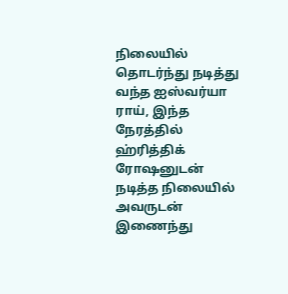நிலையில் தொடர்ந்து நடித்து வந்த ஐஸ்வர்யா ராய், இந்த நேரத்தில் ஹ்ரித்திக் ரோஷனுடன் நடித்த நிலையில் அவருடன் இணைந்து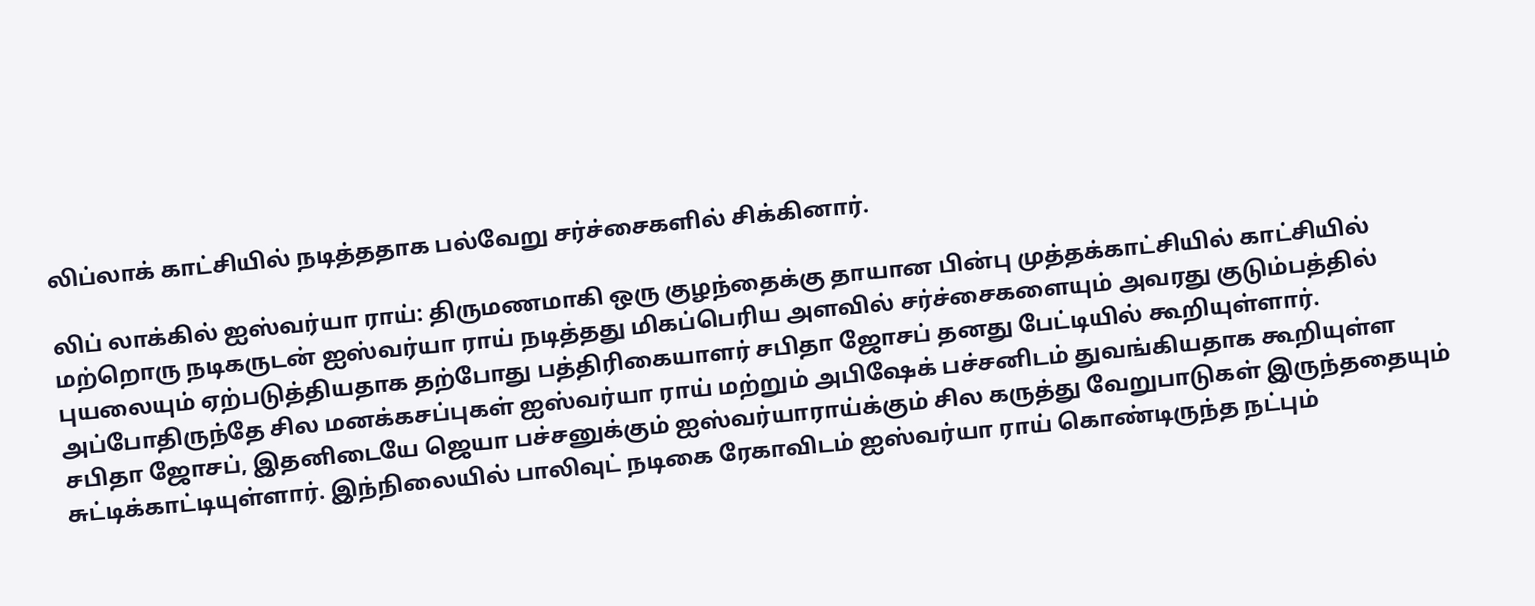லிப்லாக் காட்சியில் நடித்ததாக பல்வேறு சர்ச்சைகளில் சிக்கினார்.

லிப் லாக்கில் ஐஸ்வர்யா ராய்: திருமணமாகி ஒரு குழந்தைக்கு தாயான பின்பு முத்தக்காட்சியில் காட்சியில் மற்றொரு நடிகருடன் ஐஸ்வர்யா ராய் நடித்தது மிகப்பெரிய அளவில் சர்ச்சைகளையும் அவரது குடும்பத்தில் புயலையும் ஏற்படுத்தியதாக தற்போது பத்திரிகையாளர் சபிதா ஜோசப் தனது பேட்டியில் கூறியுள்ளார். அப்போதிருந்தே சில மனக்கசப்புகள் ஐஸ்வர்யா ராய் மற்றும் அபிஷேக் பச்சனிடம் துவங்கியதாக கூறியுள்ள சபிதா ஜோசப், இதனிடையே ஜெயா பச்சனுக்கும் ஐஸ்வர்யாராய்க்கும் சில கருத்து வேறுபாடுகள் இருந்ததையும் சுட்டிக்காட்டியுள்ளார். இந்நிலையில் பாலிவுட் நடிகை ரேகாவிடம் ஐஸ்வர்யா ராய் கொண்டிருந்த நட்பும்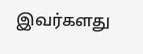இவர்களது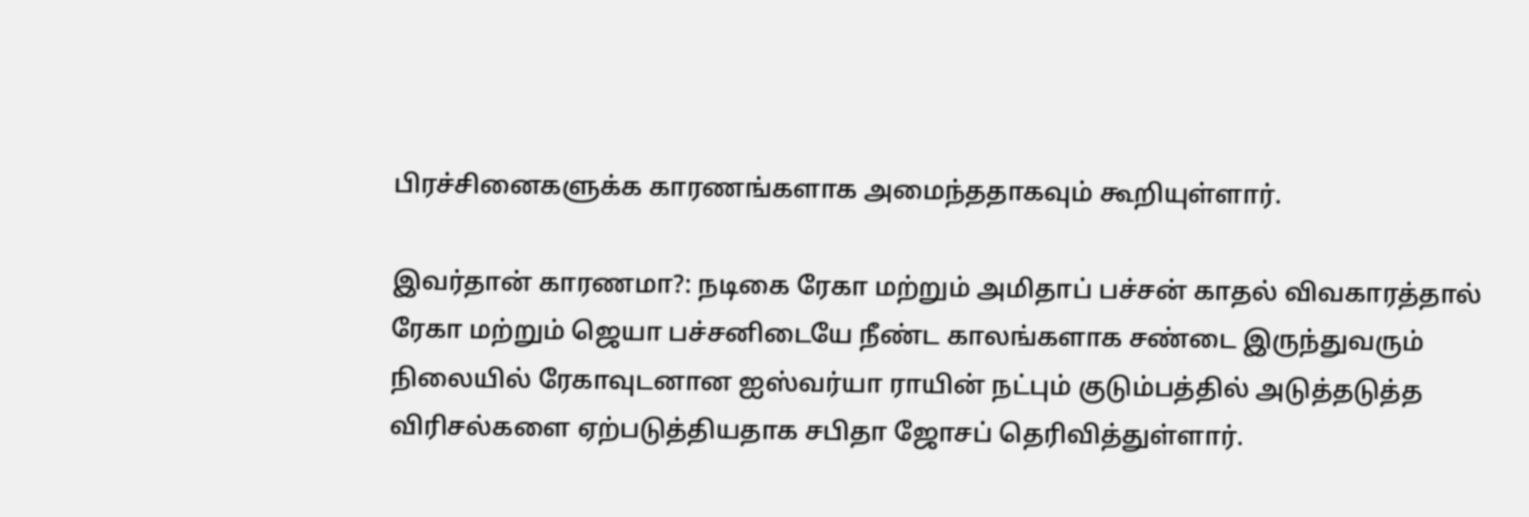பிரச்சினைகளுக்க காரணங்களாக அமைந்ததாகவும் கூறியுள்ளார்.

இவர்தான் காரணமா?: நடிகை ரேகா மற்றும் அமிதாப் பச்சன் காதல் விவகாரத்தால் ரேகா மற்றும் ஜெயா பச்சனிடையே நீண்ட காலங்களாக சண்டை இருந்துவரும் நிலையில் ரேகாவுடனான ஐஸ்வர்யா ராயின் நட்பும் குடும்பத்தில் அடுத்தடுத்த விரிசல்களை ஏற்படுத்தியதாக சபிதா ஜோசப் தெரிவித்துள்ளார்.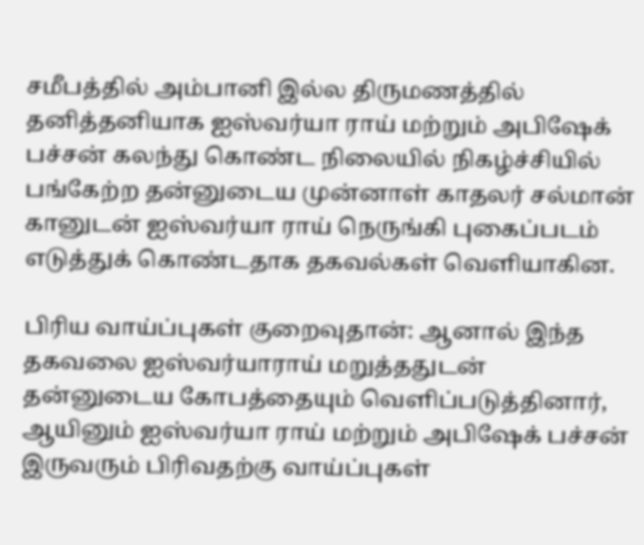சமீபத்தில் அம்பானி இல்ல திருமணத்தில் தனித்தனியாக ஐஸ்வர்யா ராய் மற்றும் அபிஷேக் பச்சன் கலந்து கொண்ட நிலையில் நிகழ்ச்சியில் பங்கேற்ற தன்னுடைய முன்னாள் காதலர் சல்மான் கானுடன் ஐஸ்வர்யா ராய் நெருங்கி புகைப்படம் எடுத்துக் கொண்டதாக தகவல்கள் வெளியாகின.

பிரிய வாய்ப்புகள் குறைவுதான்: ஆனால் இந்த தகவலை ஐஸ்வர்யாராய் மறுத்ததுடன் தன்னுடைய கோபத்தையும் வெளிப்படுத்தினார், ஆயினும் ஐஸ்வர்யா ராய் மற்றும் அபிஷேக் பச்சன் இருவரும் பிரிவதற்கு வாய்ப்புகள்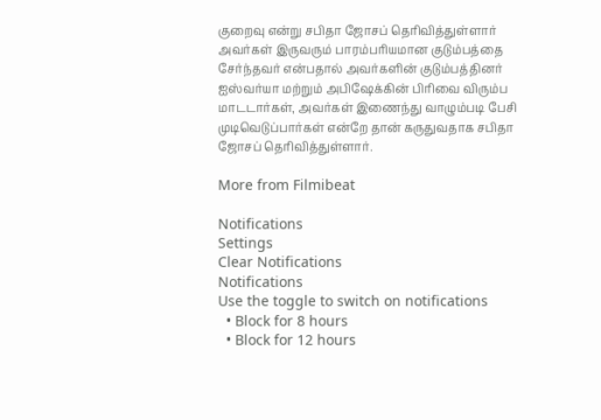குறைவு என்று சபிதா ஜோசப் தெரிவித்துள்ளார் அவர்கள் இருவரும் பாரம்பரியமான குடும்பத்தை சேர்ந்தவர் என்பதால் அவர்களின் குடும்பத்தினர் ஐஸ்வர்யா மற்றும் அபிஷேக்கின் பிரிவை விரும்ப மாடடார்கள், அவர்கள் இணைந்து வாழும்படி பேசி முடிவெடுப்பார்கள் என்றே தான் கருதுவதாக சபிதா ஜோசப் தெரிவித்துள்ளார்.

More from Filmibeat

Notifications
Settings
Clear Notifications
Notifications
Use the toggle to switch on notifications
  • Block for 8 hours
  • Block for 12 hours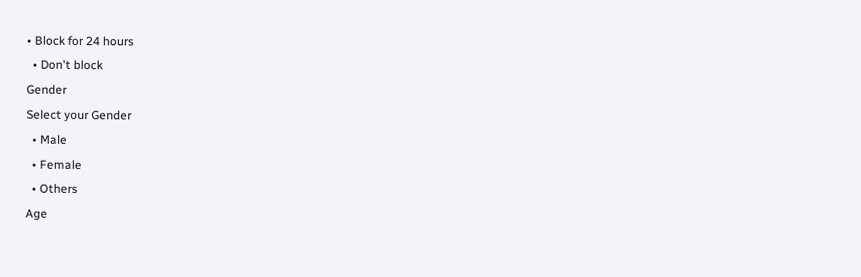• Block for 24 hours
  • Don't block
Gender
Select your Gender
  • Male
  • Female
  • Others
Age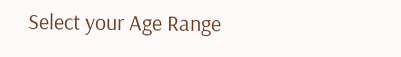Select your Age Range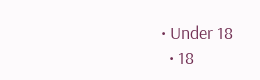• Under 18
  • 18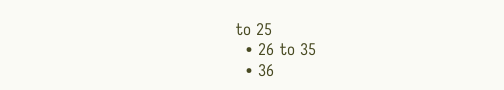to 25
  • 26 to 35
  • 36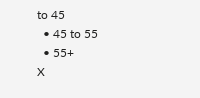to 45
  • 45 to 55
  • 55+
X